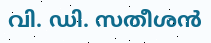വി. ഡി. സതീശൻ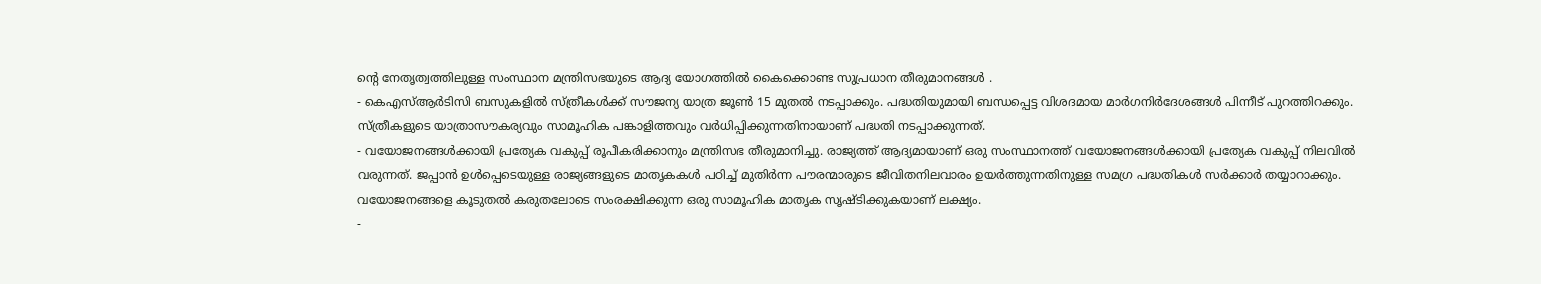ന്റെ നേതൃത്വത്തിലുള്ള സംസ്ഥാന മന്ത്രിസഭയുടെ ആദ്യ യോഗത്തിൽ കൈക്കൊണ്ട സുപ്രധാന തീരുമാനങ്ങൾ .
- കെഎസ്ആർടിസി ബസുകളിൽ സ്ത്രീകൾക്ക് സൗജന്യ യാത്ര ജൂൺ 15 മുതൽ നടപ്പാക്കും. പദ്ധതിയുമായി ബന്ധപ്പെട്ട വിശദമായ മാർഗനിർദേശങ്ങൾ പിന്നീട് പുറത്തിറക്കും. സ്ത്രീകളുടെ യാത്രാസൗകര്യവും സാമൂഹിക പങ്കാളിത്തവും വർധിപ്പിക്കുന്നതിനായാണ് പദ്ധതി നടപ്പാക്കുന്നത്.
- വയോജനങ്ങൾക്കായി പ്രത്യേക വകുപ്പ് രൂപീകരിക്കാനും മന്ത്രിസഭ തീരുമാനിച്ചു. രാജ്യത്ത് ആദ്യമായാണ് ഒരു സംസ്ഥാനത്ത് വയോജനങ്ങൾക്കായി പ്രത്യേക വകുപ്പ് നിലവിൽ വരുന്നത്. ജപ്പാൻ ഉൾപ്പെടെയുള്ള രാജ്യങ്ങളുടെ മാതൃകകൾ പഠിച്ച് മുതിർന്ന പൗരന്മാരുടെ ജീവിതനിലവാരം ഉയർത്തുന്നതിനുള്ള സമഗ്ര പദ്ധതികൾ സർക്കാർ തയ്യാറാക്കും. വയോജനങ്ങളെ കൂടുതൽ കരുതലോടെ സംരക്ഷിക്കുന്ന ഒരു സാമൂഹിക മാതൃക സൃഷ്ടിക്കുകയാണ് ലക്ഷ്യം.
-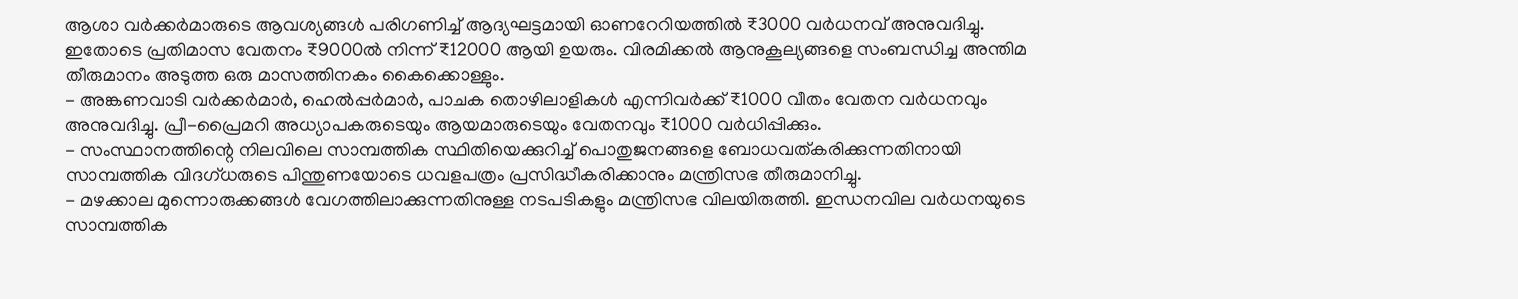ആശാ വർക്കർമാരുടെ ആവശ്യങ്ങൾ പരിഗണിച്ച് ആദ്യഘട്ടമായി ഓണറേറിയത്തിൽ ₹3000 വർധനവ് അനുവദിച്ചു. ഇതോടെ പ്രതിമാസ വേതനം ₹9000ൽ നിന്ന് ₹12000 ആയി ഉയരും. വിരമിക്കൽ ആനുകൂല്യങ്ങളെ സംബന്ധിച്ച അന്തിമ തീരുമാനം അടുത്ത ഒരു മാസത്തിനകം കൈക്കൊള്ളും.
- അങ്കണവാടി വർക്കർമാർ, ഹെൽപ്പർമാർ, പാചക തൊഴിലാളികൾ എന്നിവർക്ക് ₹1000 വീതം വേതന വർധനവും അനുവദിച്ചു. പ്രീ-പ്രൈമറി അധ്യാപകരുടെയും ആയമാരുടെയും വേതനവും ₹1000 വർധിപ്പിക്കും.
- സംസ്ഥാനത്തിന്റെ നിലവിലെ സാമ്പത്തിക സ്ഥിതിയെക്കുറിച്ച് പൊതുജനങ്ങളെ ബോധവത്കരിക്കുന്നതിനായി സാമ്പത്തിക വിദഗ്ധരുടെ പിന്തുണയോടെ ധവളപത്രം പ്രസിദ്ധീകരിക്കാനും മന്ത്രിസഭ തീരുമാനിച്ചു.
- മഴക്കാല മുന്നൊരുക്കങ്ങൾ വേഗത്തിലാക്കുന്നതിനുള്ള നടപടികളും മന്ത്രിസഭ വിലയിരുത്തി. ഇന്ധനവില വർധനയുടെ സാമ്പത്തിക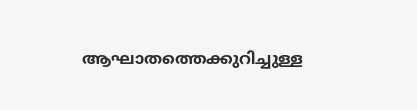ആഘാതത്തെക്കുറിച്ചുള്ള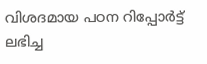വിശദമായ പഠന റിപ്പോർട്ട് ലഭിച്ച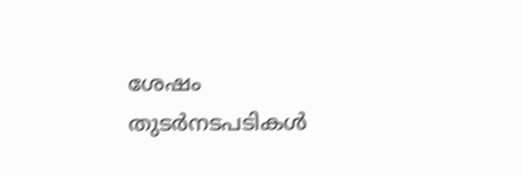ശേഷം തുടർനടപടികൾ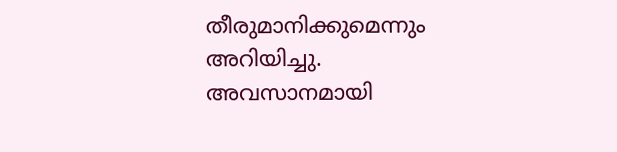തീരുമാനിക്കുമെന്നും അറിയിച്ചു.
അവസാനമായി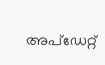അപ്ഡേറ്റ്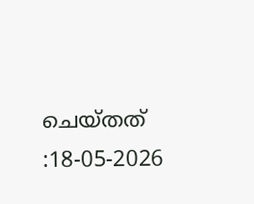ചെയ്തത് :18-05-2026